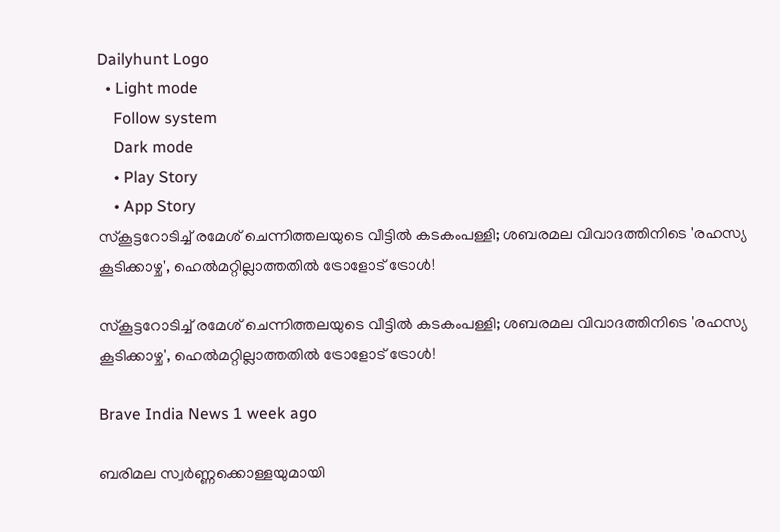Dailyhunt Logo
  • Light mode
    Follow system
    Dark mode
    • Play Story
    • App Story
സ്കൂട്ടറോടിച്ച്‌ രമേശ് ചെന്നിത്തലയുടെ വീട്ടില്‍ കടകംപള്ളി; ശബരമല വിവാദത്തിനിടെ 'രഹസ്യ കൂടിക്കാഴ്ച', ഹെല്‍മറ്റില്ലാത്തതില്‍ ട്രോളോട് ട്രോള്‍!

സ്കൂട്ടറോടിച്ച്‌ രമേശ് ചെന്നിത്തലയുടെ വീട്ടില്‍ കടകംപള്ളി; ശബരമല വിവാദത്തിനിടെ 'രഹസ്യ കൂടിക്കാഴ്ച', ഹെല്‍മറ്റില്ലാത്തതില്‍ ട്രോളോട് ട്രോള്‍!

Brave India News 1 week ago

ബരിമല സ്വർണ്ണക്കൊള്ളയുമായി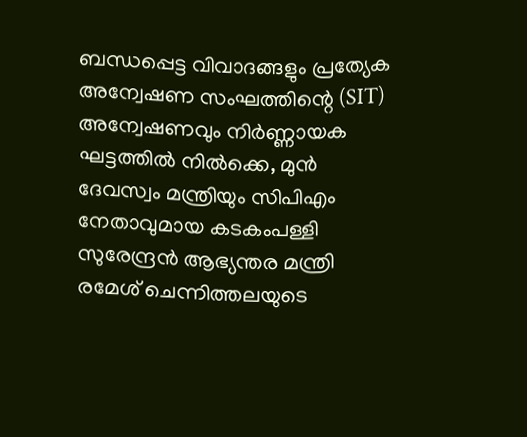ബന്ധപ്പെട്ട വിവാദങ്ങളും പ്രത്യേക അന്വേഷണ സംഘത്തിന്റെ (SIT) അന്വേഷണവും നിർണ്ണായക ഘട്ടത്തില്‍ നില്‍ക്കെ, മുൻ ദേവസ്വം മന്ത്രിയും സിപിഎം നേതാവുമായ കടകംപള്ളി സുരേന്ദ്രൻ ആഭ്യന്തര മന്ത്രി രമേശ് ചെന്നിത്തലയുടെ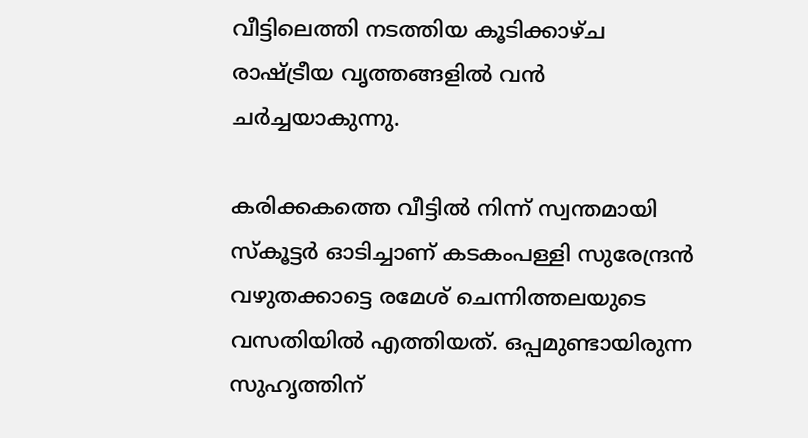വീട്ടിലെത്തി നടത്തിയ കൂടിക്കാഴ്ച രാഷ്ട്രീയ വൃത്തങ്ങളില്‍ വൻ ചർച്ചയാകുന്നു.

കരിക്കകത്തെ വീട്ടില്‍ നിന്ന് സ്വന്തമായി സ്കൂട്ടർ ഓടിച്ചാണ് കടകംപള്ളി സുരേന്ദ്രൻ വഴുതക്കാട്ടെ രമേശ് ചെന്നിത്തലയുടെ വസതിയില്‍ എത്തിയത്. ഒപ്പമുണ്ടായിരുന്ന സുഹൃത്തിന്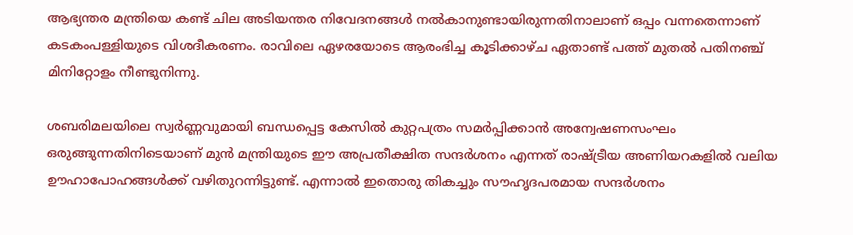ആഭ്യന്തര മന്ത്രിയെ കണ്ട് ചില അടിയന്തര നിവേദനങ്ങള്‍ നല്‍കാനുണ്ടായിരുന്നതിനാലാണ് ഒപ്പം വന്നതെന്നാണ് കടകംപള്ളിയുടെ വിശദീകരണം. രാവിലെ ഏഴരയോടെ ആരംഭിച്ച കൂടിക്കാഴ്ച ഏതാണ്ട് പത്ത് മുതല്‍ പതിനഞ്ച് മിനിറ്റോളം നീണ്ടുനിന്നു.

ശബരിമലയിലെ സ്വർണ്ണവുമായി ബന്ധപ്പെട്ട കേസില്‍ കുറ്റപത്രം സമർപ്പിക്കാൻ അന്വേഷണസംഘം ഒരുങ്ങുന്നതിനിടെയാണ് മുൻ മന്ത്രിയുടെ ഈ അപ്രതീക്ഷിത സന്ദർശനം എന്നത് രാഷ്ട്രീയ അണിയറകളില്‍ വലിയ ഊഹാപോഹങ്ങള്‍ക്ക് വഴിതുറന്നിട്ടുണ്ട്. എന്നാല്‍ ഇതൊരു തികച്ചും സൗഹൃദപരമായ സന്ദർശനം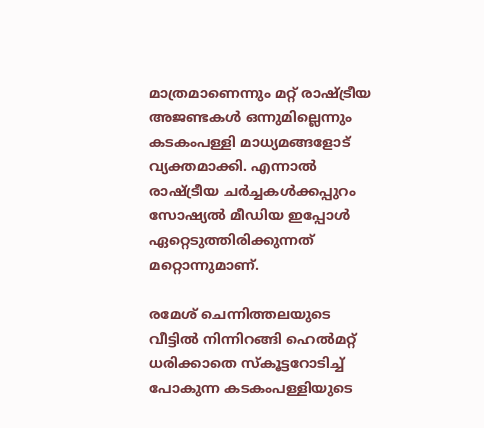മാത്രമാണെന്നും മറ്റ് രാഷ്ട്രീയ അജണ്ടകള്‍ ഒന്നുമില്ലെന്നും കടകംപള്ളി മാധ്യമങ്ങളോട് വ്യക്തമാക്കി. എന്നാല്‍ രാഷ്ട്രീയ ചർച്ചകള്‍ക്കപ്പുറം സോഷ്യല്‍ മീഡിയ ഇപ്പോള്‍ ഏറ്റെടുത്തിരിക്കുന്നത് മറ്റൊന്നുമാണ്.

രമേശ് ചെന്നിത്തലയുടെ വീട്ടില്‍ നിന്നിറങ്ങി ഹെല്‍മറ്റ് ധരിക്കാതെ സ്കൂട്ടറോടിച്ച്‌ പോകുന്ന കടകംപള്ളിയുടെ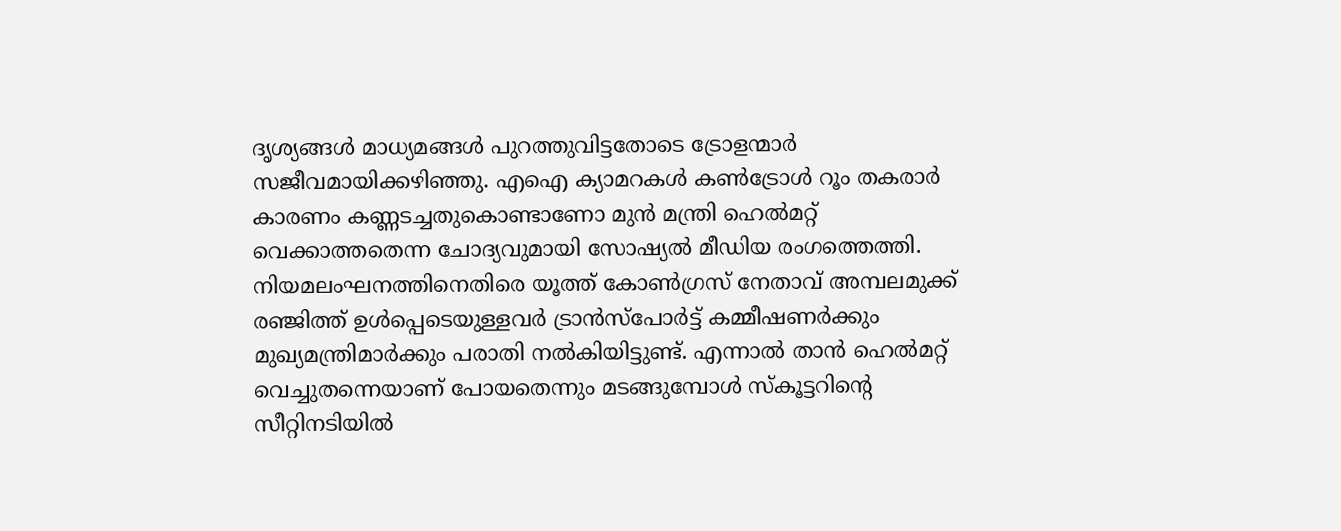ദൃശ്യങ്ങള്‍ മാധ്യമങ്ങള്‍ പുറത്തുവിട്ടതോടെ ട്രോളന്മാർ സജീവമായിക്കഴിഞ്ഞു. എഐ ക്യാമറകള്‍ കണ്‍ട്രോള്‍ റൂം തകരാർ കാരണം കണ്ണടച്ചതുകൊണ്ടാണോ മുൻ മന്ത്രി ഹെല്‍മറ്റ് വെക്കാത്തതെന്ന ചോദ്യവുമായി സോഷ്യല്‍ മീഡിയ രംഗത്തെത്തി. നിയമലംഘനത്തിനെതിരെ യൂത്ത് കോണ്‍ഗ്രസ് നേതാവ് അമ്പലമുക്ക് രഞ്ജിത്ത് ഉള്‍പ്പെടെയുള്ളവർ ട്രാൻസ്പോർട്ട് കമ്മീഷണർക്കും മുഖ്യമന്ത്രിമാർക്കും പരാതി നല്‍കിയിട്ടുണ്ട്. എന്നാല്‍ താൻ ഹെല്‍മറ്റ് വെച്ചുതന്നെയാണ് പോയതെന്നും മടങ്ങുമ്പോള്‍ സ്കൂട്ടറിന്റെ സീറ്റിനടിയില്‍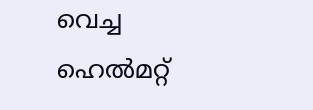വെച്ച ഹെല്‍മറ്റ്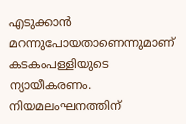എടുക്കാൻ മറന്നുപോയതാണെന്നുമാണ് കടകംപള്ളിയുടെ ന്യായീകരണം. നിയമലംഘനത്തിന്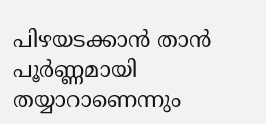പിഴയടക്കാൻ താൻ പൂർണ്ണമായി തയ്യാറാണെന്നും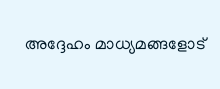അദ്ദേഹം മാധ്യമങ്ങളോട്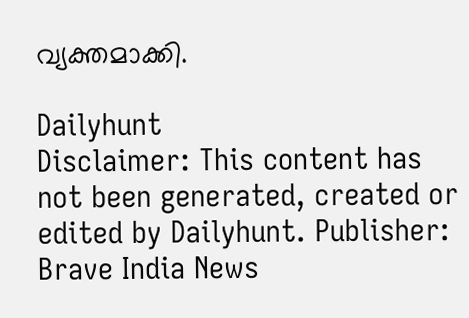വ്യക്തമാക്കി.

Dailyhunt
Disclaimer: This content has not been generated, created or edited by Dailyhunt. Publisher: Brave India News